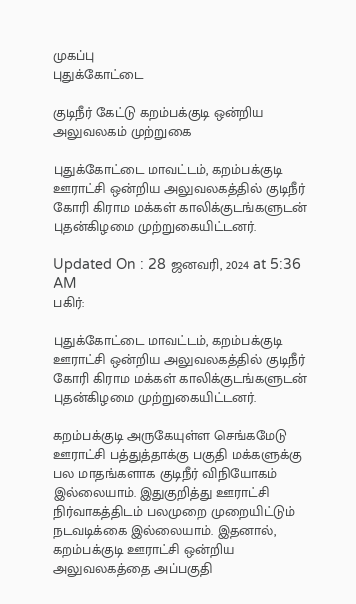முகப்பு
புதுக்கோட்டை

குடிநீர் கேட்டு கறம்பக்குடி ஒன்றிய அலுவலகம் முற்றுகை

புதுக்கோட்டை மாவட்டம், கறம்பக்குடி ஊராட்சி ஒன்றிய அலுவலகத்தில் குடிநீர் கோரி கிராம மக்கள் காலிக்குடங்களுடன் புதன்கிழமை முற்றுகையிட்டனர்.

Updated On : 28 ஜனவரி, 2024 at 5:36 AM
பகிர்:

புதுக்கோட்டை மாவட்டம், கறம்பக்குடி ஊராட்சி ஒன்றிய அலுவலகத்தில் குடிநீர் கோரி கிராம மக்கள் காலிக்குடங்களுடன் புதன்கிழமை முற்றுகையிட்டனர்.

கறம்பக்குடி அருகேயுள்ள செங்கமேடு ஊராட்சி பத்துத்தாக்கு பகுதி மக்களுக்கு பல மாதங்களாக குடிநீர் விநியோகம் இல்லையாம். இதுகுறித்து ஊராட்சி நிர்வாகத்திடம் பலமுறை முறையிட்டும் நடவடிக்கை இல்லையாம். இதனால், கறம்பக்குடி ஊராட்சி ஒன்றிய அலுவலகத்தை அப்பகுதி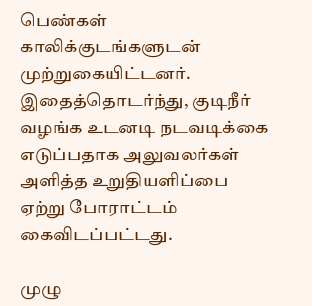பெண்கள் காலிக்குடங்களுடன் முற்றுகையிட்டனர். இதைத்தொடர்ந்து, குடிநீர் வழங்க உடனடி நடவடிக்கை எடுப்பதாக அலுவலர்கள் அளித்த உறுதியளிப்பை ஏற்று போராட்டம் கைவிடப்பட்டது.

முழு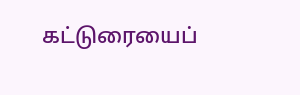கட்டுரையைப்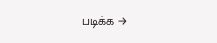படிக்க →